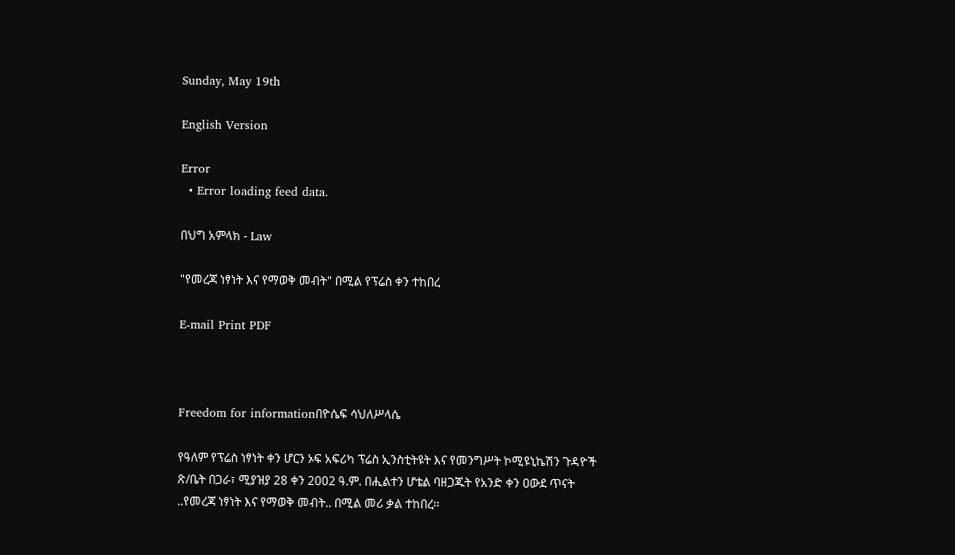Sunday, May 19th

English Version

Error
  • Error loading feed data.

በህግ አምላክ - Law

"የመረጃ ነፃነት እና የማወቅ መብት" በሚል የፕሬስ ቀን ተከበረ

E-mail Print PDF



Freedom for informationበዮሴፍ ሳህለሥላሴ

የዓለም የፕሬስ ነፃነት ቀን ሆርን ኦፍ አፍሪካ ፕሬስ ኢንስቲትዩት እና የመንግሥት ኮሚዩኒኬሽን ጉዳዮች ጽ/ቤት በጋራ፣ ሚያዝያ 28 ቀን 2002 ዓ.ም. በሒልተን ሆቴል ባዘጋጁት የአንድ ቀን ዐውደ ጥናት ..የመረጃ ነፃነት እና የማወቅ መብት.. በሚል መሪ ቃል ተከበረ፡፡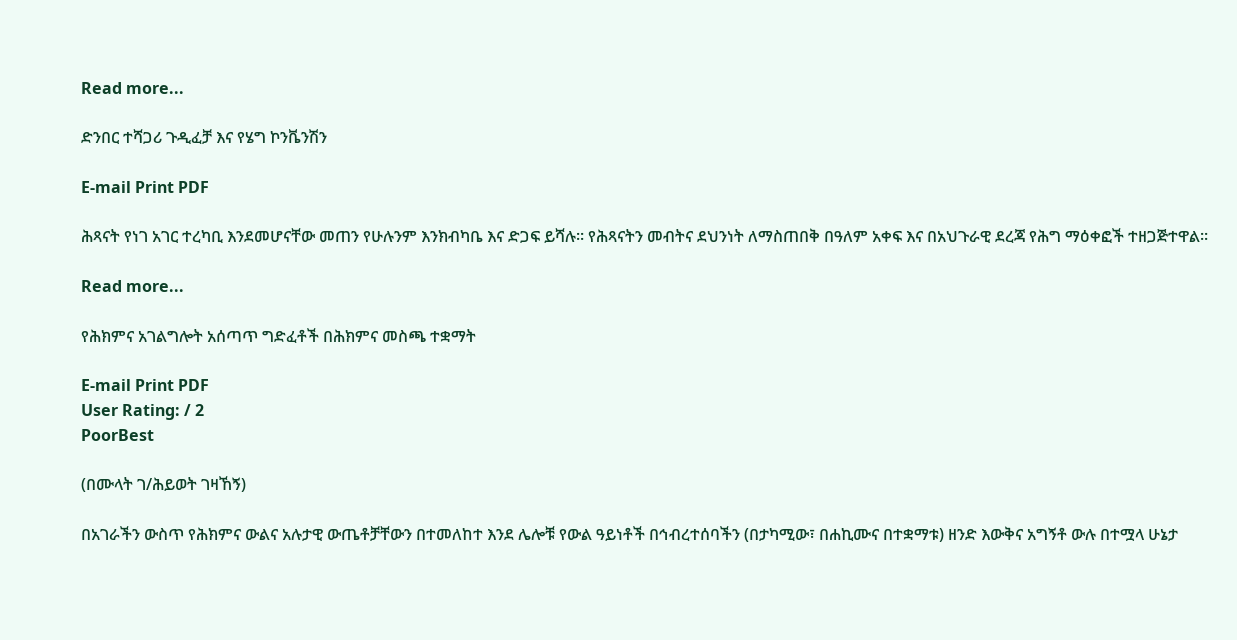Read more...

ድንበር ተሻጋሪ ጉዲፈቻ እና የሄግ ኮንቬንሽን

E-mail Print PDF

ሕጻናት የነገ አገር ተረካቢ እንደመሆናቸው መጠን የሁሉንም እንክብካቤ እና ድጋፍ ይሻሉ፡፡ የሕጻናትን መብትና ደህንነት ለማስጠበቅ በዓለም አቀፍ እና በአህጉራዊ ደረጃ የሕግ ማዕቀፎች ተዘጋጅተዋል፡፡

Read more...

የሕክምና አገልግሎት አሰጣጥ ግድፈቶች በሕክምና መስጫ ተቋማት

E-mail Print PDF
User Rating: / 2
PoorBest

(በሙላት ገ/ሕይወት ገዛኸኝ)

በአገራችን ውስጥ የሕክምና ውልና አሉታዊ ውጤቶቻቸውን በተመለከተ እንደ ሌሎቹ የውል ዓይነቶች በኅብረተሰባችን (በታካሚው፣ በሐኪሙና በተቋማቱ) ዘንድ እውቅና አግኝቶ ውሉ በተሟላ ሁኔታ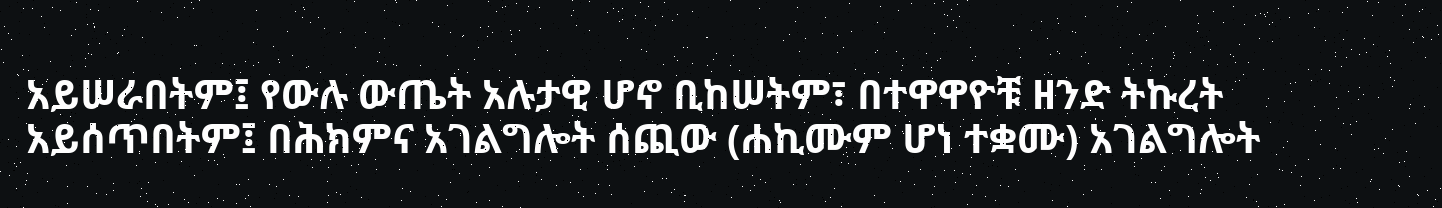አይሠራበትም፤ የውሉ ውጤት አሉታዊ ሆኖ ቢከሠትም፣ በተዋዋዮቹ ዘንድ ትኩረት አይሰጥበትም፤ በሕክምና አገልግሎት ሰጪው (ሐኪሙም ሆነ ተቋሙ) አገልግሎት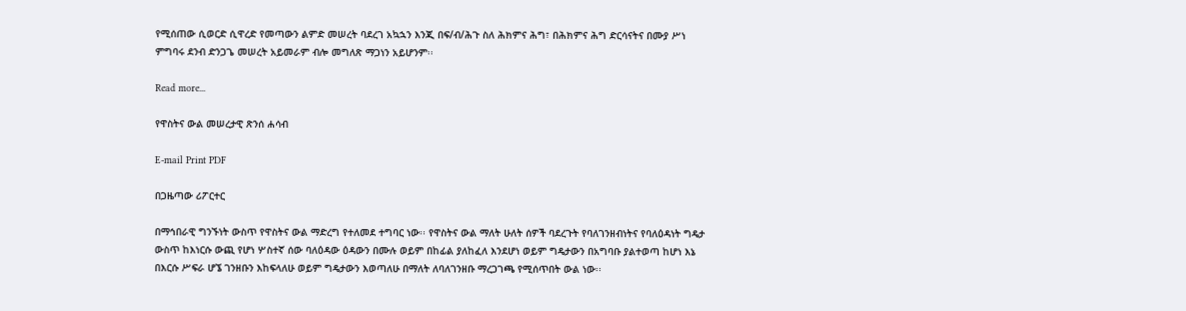የሚሰጠው ሲወርድ ሲዋረድ የመጣውን ልምድ መሠረት ባደረገ አኳኋን እንጂ በፍ/ብ/ሕጉ ስለ ሕክምና ሕግ፣ በሕክምና ሕግ ድርሳናትና በሙያ ሥነ ምግባሩ ደንብ ድንጋጌ መሠረት አይመራም ብሎ መግለጽ ማጋነን አይሆንም፡፡

Read more...

የዋስትና ውል መሠረታዊ ጽንሰ ሐሳብ

E-mail Print PDF

በጋዜጣው ሪፖርተር

በማኅበራዊ ግንኙነት ውስጥ የዋስትና ውል ማድረግ የተለመደ ተግባር ነው፡፡ የዋስትና ውል ማለት ሁለት ሰዎች ባደረጉት የባለገንዘብነትና የባለዕዳነት ግዴታ ውስጥ ከእነርሱ ውጪ የሆነ ሦስተኛ ሰው ባለዕዳው ዕዳውን በሙሉ ወይም በከፊል ያለከፈለ እንደሆነ ወይም ግዴታውን በአግባቡ ያልተወጣ ከሆነ እኔ በእርሱ ሥፍራ ሆኜ ገንዘቡን እከፍላለሁ ወይም ግዴታውን እወጣለሁ በማለት ለባለገንዘቡ ማረጋገጫ የሚሰጥበት ውል ነው፡፡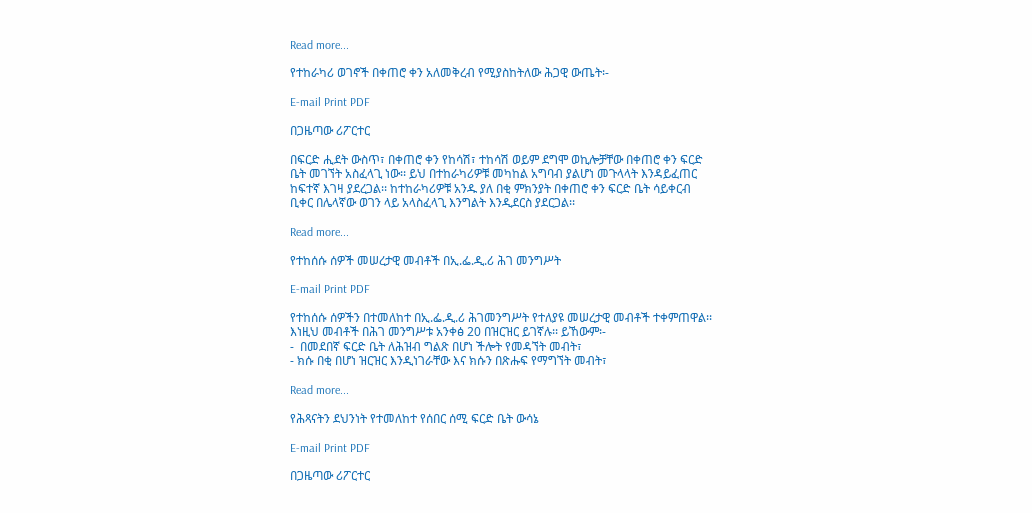Read more...

የተከራካሪ ወገኖች በቀጠሮ ቀን አለመቅረብ የሚያስከትለው ሕጋዊ ውጤት፡-

E-mail Print PDF

በጋዜጣው ሪፖርተር

በፍርድ ሒደት ውስጥ፣ በቀጠሮ ቀን የከሳሽ፣ ተከሳሽ ወይም ደግሞ ወኪሎቻቸው በቀጠሮ ቀን ፍርድ ቤት መገኘት አስፈላጊ ነው፡፡ ይህ በተከራካሪዎቹ መካከል አግባብ ያልሆነ መጉላላት እንዳይፈጠር ከፍተኛ እገዛ ያደረጋል፡፡ ከተከራካሪዎቹ አንዱ ያለ በቂ ምክንያት በቀጠሮ ቀን ፍርድ ቤት ሳይቀርብ ቢቀር በሌላኛው ወገን ላይ አላስፈላጊ እንግልት እንዲደርስ ያደርጋል፡፡

Read more...

የተከሰሱ ሰዎች መሠረታዊ መብቶች በኢ.ፌ.ዲ.ሪ ሕገ መንግሥት

E-mail Print PDF

የተከሰሱ ሰዎችን በተመለከተ በኢ.ፌ.ዲ.ሪ ሕገመንግሥት የተለያዩ መሠረታዊ መብቶች ተቀምጠዋል፡፡ እነዚህ መብቶች በሕገ መንግሥቱ አንቀፅ 20 በዝርዝር ይገኛሉ፡፡ ይኸውም፡-
-  በመደበኛ ፍርድ ቤት ለሕዝብ ግልጽ በሆነ ችሎት የመዳኘት መብት፣
- ክሱ በቂ በሆነ ዝርዝር እንዲነገራቸው እና ክሱን በጽሑፍ የማግኘት መብት፣

Read more...

የሕጻናትን ደህንነት የተመለከተ የሰበር ሰሚ ፍርድ ቤት ውሳኔ

E-mail Print PDF

በጋዜጣው ሪፖርተር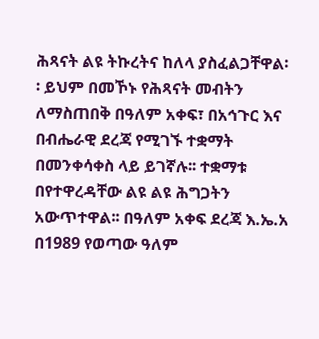ሕጻናት ልዩ ትኩረትና ከለላ ያስፈልጋቸዋል፡፡ ይህም በመኾኑ የሕጻናት መብትን ለማስጠበቅ በዓለም አቀፍ፣ በአኅጉር እና በብሔራዊ ደረጃ የሚገኙ ተቋማት በመንቀሳቀስ ላይ ይገኛሉ፡፡ ተቋማቱ በየተዋረዳቸው ልዩ ልዩ ሕግጋትን አውጥተዋል፡፡ በዓለም አቀፍ ደረጃ እ.ኤ.አ በ1989 የወጣው ዓለም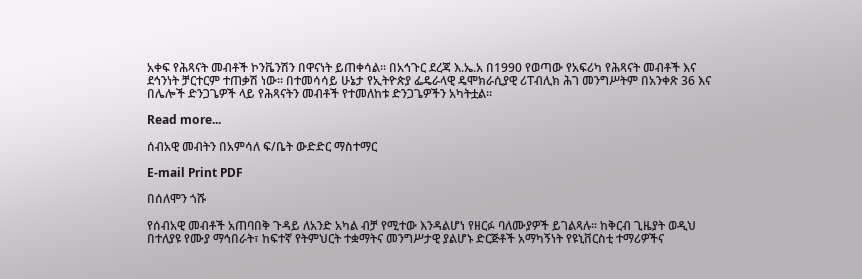አቀፍ የሕጻናት መብቶች ኮንቬንሽን በዋናነት ይጠቀሳል፡፡ በአኅጉር ደረጃ እ.ኤ.አ በ1990 የወጣው የአፍሪካ የሕጻናት መብቶች እና ደኅንነት ቻርተርም ተጠቃሽ ነው፡፡ በተመሳሳይ ሁኔታ የኢትዮጵያ ፌዴራላዊ ዴሞክራሲያዊ ሪፐብሊክ ሕገ መንግሥትም በአንቀጽ 36 እና በሌሎች ድንጋጌዎች ላይ የሕጻናትን መብቶች የተመለከቱ ድንጋጌዎችን አካትቷል፡፡

Read more...

ሰብአዊ መብትን በአምሳለ ፍ/ቤት ውድድር ማስተማር

E-mail Print PDF

በሰለሞን ጎሹ

የሰብአዊ መብቶች አጠባበቅ ጉዳይ ለአንድ አካል ብቻ የሚተው እንዳልሆነ የዘርፉ ባለሙያዎች ይገልጻሉ፡፡ ከቅርብ ጊዜያት ወዲህ በተለያዩ የሙያ ማኅበራት፣ ከፍተኛ የትምህርት ተቋማትና መንግሥታዊ ያልሆኑ ድርጅቶች አማካኝነት የዩኒቨርስቲ ተማሪዎችና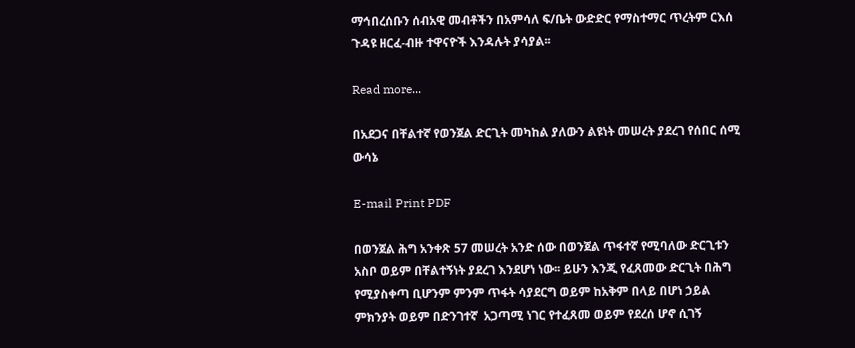ማኅበረሰቡን ሰብአዊ መብቶችን በአምሳለ ፍ/ቤት ውድድር የማስተማር ጥረትም ርእሰ ጉዳዩ ዘርፈ-ብዙ ተዋናዮች እንዳሉት ያሳያል፡፡

Read more...

በአደጋና በቸልተኛ የወንጀል ድርጊት መካከል ያለውን ልዩነት መሠረት ያደረገ የሰበር ሰሚ ውሳኔ

E-mail Print PDF

በወንጀል ሕግ አንቀጽ 57 መሠረት አንድ ሰው በወንጀል ጥፋተኛ የሚባለው ድርጊቱን አስቦ ወይም በቸልተኝነት ያደረገ እንደሆነ ነው፡፡ ይሁን እንጂ የፈጸመው ድርጊት በሕግ የሚያስቀጣ ቢሆንም ምንም ጥፋት ሳያደርግ ወይም ከአቅም በላይ በሆነ ኃይል ምክንያት ወይም በድንገተኛ  አጋጣሚ ነገር የተፈጸመ ወይም የደረሰ ሆኖ ሲገኝ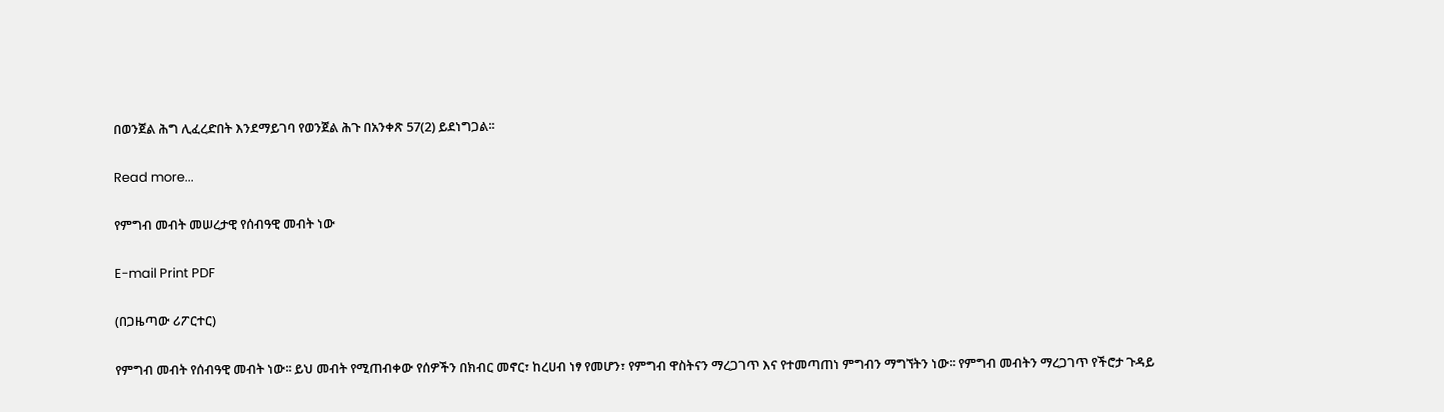በወንጀል ሕግ ሊፈረድበት እንደማይገባ የወንጀል ሕጉ በአንቀጽ 57(2) ይደነግጋል፡፡

Read more...

የምግብ መብት መሠረታዊ የሰብዓዊ መብት ነው

E-mail Print PDF

(በጋዜጣው ሪፖርተር)

የምግብ መብት የሰብዓዊ መብት ነው፡፡ ይህ መብት የሚጠብቀው የሰዎችን በክብር መኖር፣ ከረሀብ ነፃ የመሆን፣ የምግብ ዋስትናን ማረጋገጥ እና የተመጣጠነ ምግብን ማግኘትን ነው፡፡ የምግብ መብትን ማረጋገጥ የችሮታ ጉዳይ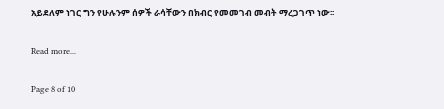አይደለም ነገር ግን የሁሉንም ሰዎች ራሳቸውን በክብር የመመገብ መብት ማረጋገጥ ነው፡፡

Read more...

Page 8 of 10